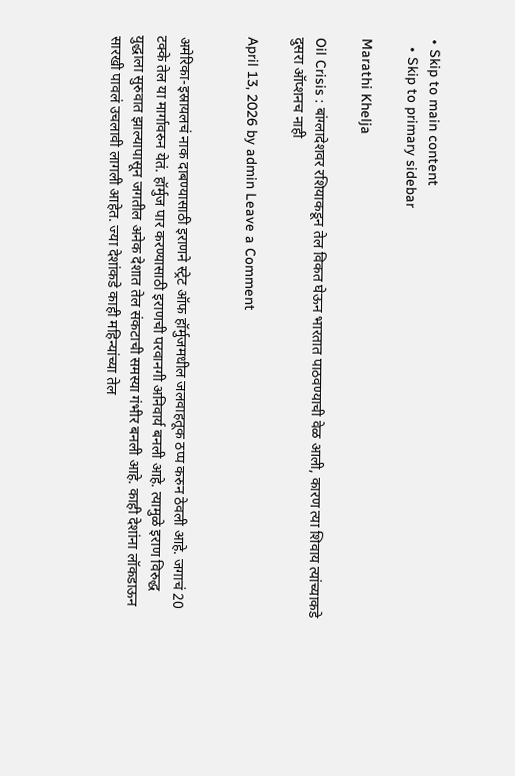• Skip to main content
  • Skip to primary sidebar

Marathi Khelja

Oil Crisis : बांग्लादेशवर रशियाकडून तेल विकत घेऊन भारतात पाठवण्याची वेळ आली, कारण त्या शिवाय त्यांच्याकडे दुसरा ऑप्शनच नाही

April 13, 2026 by admin Leave a Comment


अमेरिका-इस्रायलचं नाक दाबण्यासाठी इराणने स्ट्रेट ऑफ हॉर्मुजमधील जलवाहतूक ठप्प करुन ठेवली आहे. जगाचं 20 टक्के तेल या मार्गावरुन येतं. हॉर्मुज पार करण्यासाठी इराणची परवानगी अनिवार्य बनली आहे. त्यामुळे इराण विरुद्ध युद्धाला सुरुवात झाल्यापासून जगतील अनेक देशात तेल संकटाची समस्या गंभीर बनली आहे. काही देशांना लॉकडाऊन सारखी पावलं उचलावी लागली आहेत. ज्या देशांकडे काही महिन्यांच्या तेल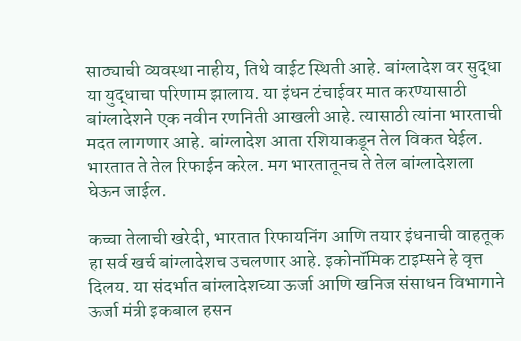साठ्याची व्यवस्था नाहीय, तिथे वाईट स्थिती आहे. बांग्लादेश वर सुद्धा या युद्धाचा परिणाम झालाय. या इंधन टंचाईवर मात करण्यासाठी बांग्लादेशने एक नवीन रणनिती आखली आहे. त्यासाठी त्यांना भारताची मदत लागणार आहे. बांग्लादेश आता रशियाकडून तेल विकत घेईल. भारतात ते तेल रिफाईन करेल. मग भारतातूनच ते तेल बांग्लादेशला घेऊन जाईल.

कच्चा तेलाची खरेदी, भारतात रिफायनिंग आणि तयार इंधनाची वाहतूक हा सर्व खर्च बांग्लादेशच उचलणार आहे. इकोनॉमिक टाइम्सने हे वृत्त दिलय. या संदर्भात बांग्लादेशच्या ऊर्जा आणि खनिज संसाधन विभागाने ऊर्जा मंत्री इकबाल हसन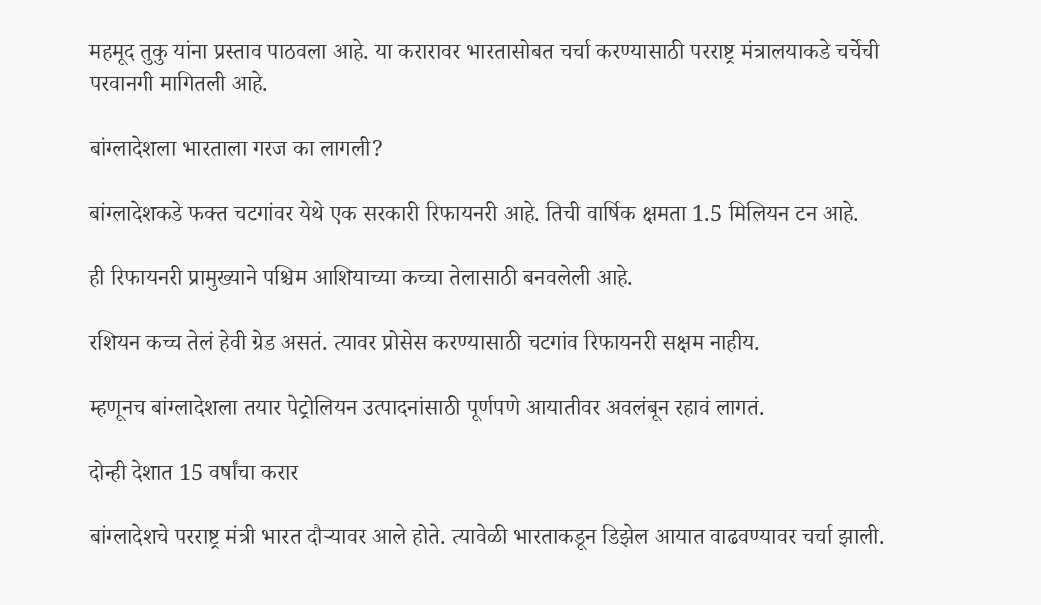महमूद तुकु यांना प्रस्ताव पाठवला आहे. या करारावर भारतासोबत चर्चा करण्यासाठी परराष्ट्र मंत्रालयाकडे चर्चेची परवानगी मागितली आहे.

बांग्लादेशला भारताला गरज का लागली?

बांग्लादेशकडे फक्त चटगांवर येथे एक सरकारी रिफायनरी आहे. तिची वार्षिक क्षमता 1.5 मिलियन टन आहे.

ही रिफायनरी प्रामुख्याने पश्चिम आशियाच्या कच्चा तेलासाठी बनवलेली आहे.

रशियन कच्च तेलं हेवी ग्रेड असतं. त्यावर प्रोसेस करण्यासाठी चटगांव रिफायनरी सक्षम नाहीय.

म्हणूनच बांग्लादेशला तयार पेट्रोलियन उत्पादनांसाठी पूर्णपणे आयातीवर अवलंबून रहावं लागतं.

दोन्ही देशात 15 वर्षांचा करार

बांग्लादेशचे परराष्ट्र मंत्री भारत दौऱ्यावर आले होते. त्यावेळी भारताकडून डिझेल आयात वाढवण्यावर चर्चा झाली.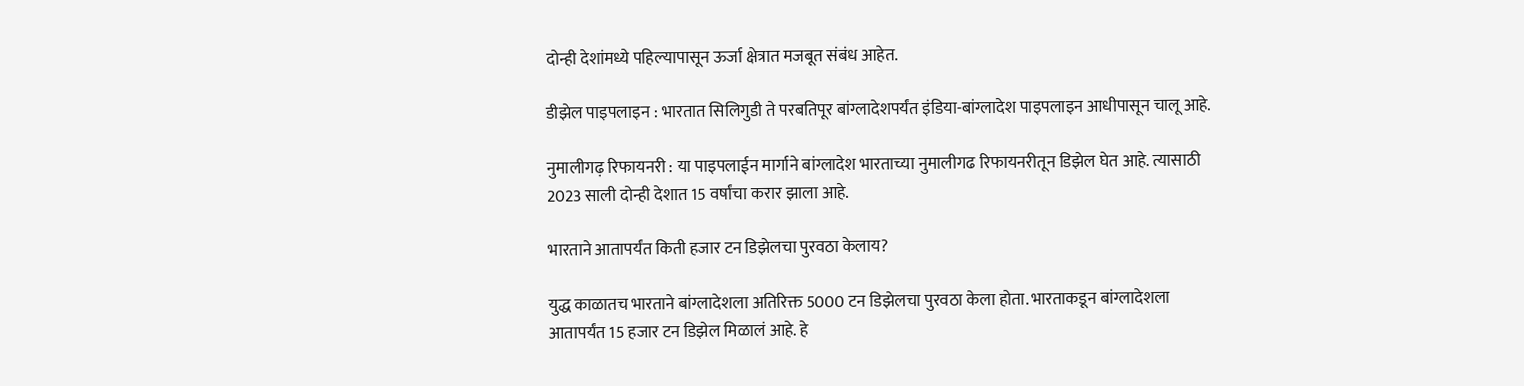दोन्ही देशांमध्ये पहिल्यापासून ऊर्जा क्षेत्रात मजबूत संबंध आहेत.

डीझेल पाइपलाइन : भारतात सिलिगुडी ते परबतिपूर बांग्लादेशपर्यंत इंडिया-बांग्लादेश पाइपलाइन आधीपासून चालू आहे.

नुमालीगढ़ रिफायनरी : या पाइपलाईन मार्गाने बांग्लादेश भारताच्या नुमालीगढ रिफायनरीतून डिझेल घेत आहे. त्यासाठी 2023 साली दोन्ही देशात 15 वर्षांचा करार झाला आहे.

भारताने आतापर्यंत किती हजार टन डिझेलचा पुरवठा केलाय?

युद्ध काळातच भारताने बांग्लादेशला अतिरिक्त 5000 टन डिझेलचा पुरवठा केला होता. भारताकडून बांग्लादेशला आतापर्यंत 15 हजार टन डिझेल मिळालं आहे. हे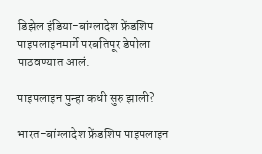डिझेल इंडिया-बांग्लादेश फ्रेंडशिप पाइपलाइनमार्गे परबतिपूर डेपोला पाठवण्यात आलं.

पाइपलाइन पुन्हा कधी सुरु झाली?

भारत-बांग्लादेश फ्रेंडशिप पाइपलाइन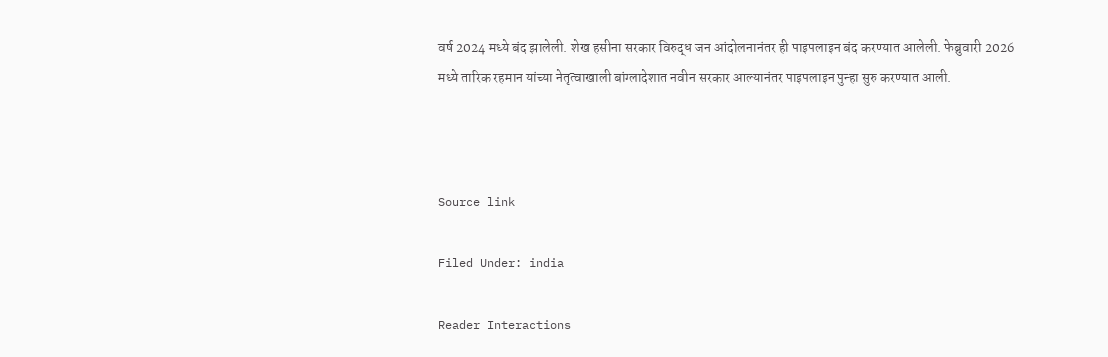वर्ष 2024 मध्ये बंद झालेली. शेख हसीना सरकार विरुद्ध जन आंदोलनानंतर ही पाइपलाइन बंद करण्यात आलेली. फेब्रुवारी 2026 मध्ये तारिक रहमान यांच्या नेतृत्वाखाली बांग्लादेशात नवीन सरकार आल्यानंतर पाइपलाइन पुन्हा सुरु करण्यात आली.



Source link

Filed Under: india

Reader Interactions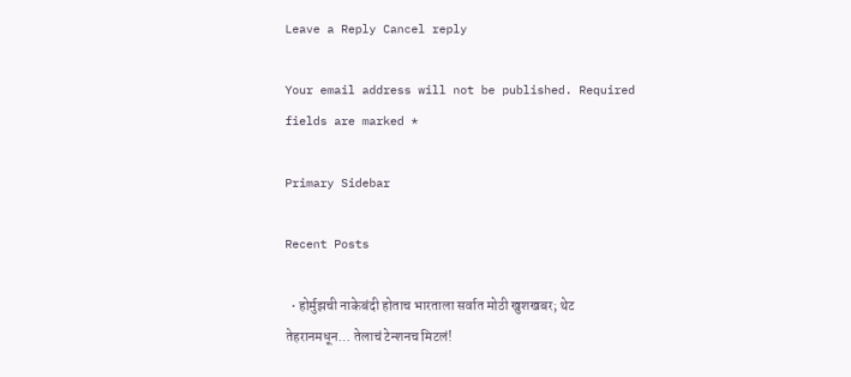Leave a Reply Cancel reply

Your email address will not be published. Required fields are marked *

Primary Sidebar

Recent Posts

  • होर्मुझची नाकेबंदी होताच भारताला सर्वात मोठी खुशखबर; थेट तेहरानमधून… तेलाचं टेन्शनच मिटलं!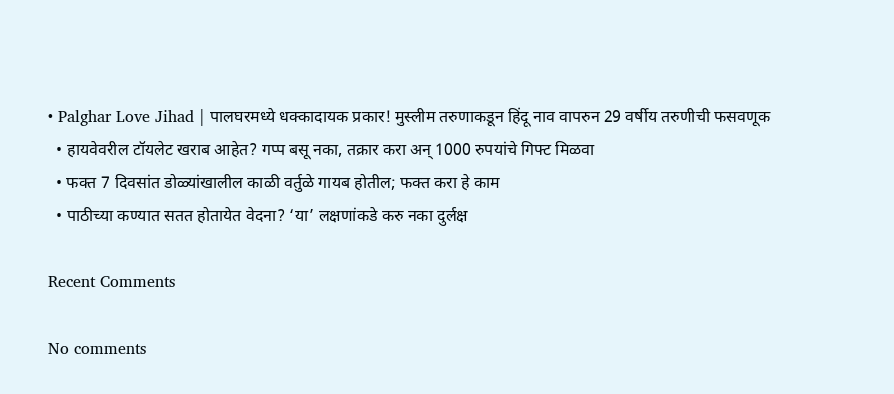• Palghar Love Jihad | पालघरमध्ये धक्कादायक प्रकार! मुस्लीम तरुणाकडून हिंदू नाव वापरुन 29 वर्षीय तरुणीची फसवणूक
  • हायवेवरील टॉयलेट खराब आहेत? गप्प बसू नका, तक्रार करा अन् 1000 रुपयांचे गिफ्ट मिळवा
  • फक्त 7 दिवसांत डोळ्यांखालील काळी वर्तुळे गायब होतील; फक्त करा हे काम
  • पाठीच्या कण्यात सतत होतायेत वेदना? ‘या’ लक्षणांकडे करु नका दुर्लक्ष

Recent Comments

No comments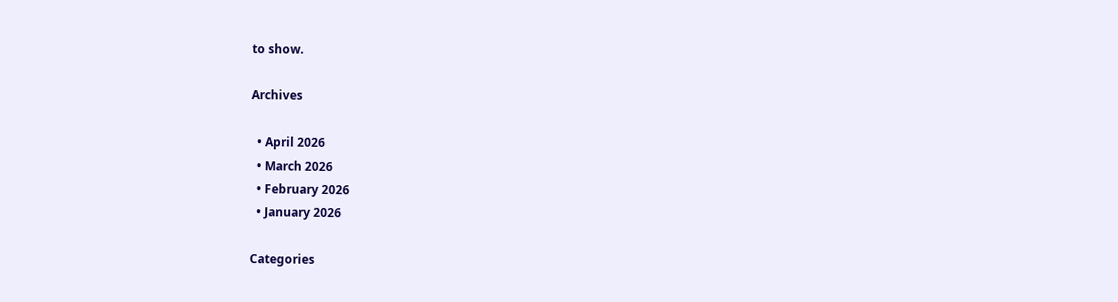to show.

Archives

  • April 2026
  • March 2026
  • February 2026
  • January 2026

Categories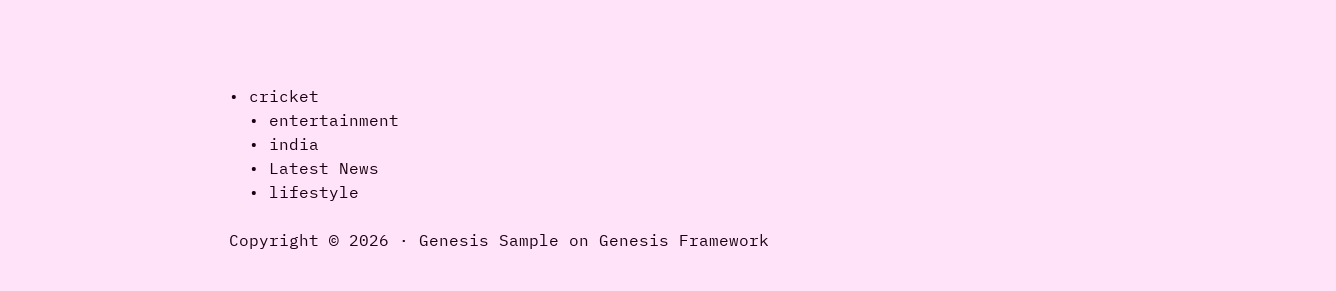• cricket
  • entertainment
  • india
  • Latest News
  • lifestyle

Copyright © 2026 · Genesis Sample on Genesis Framework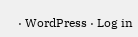· WordPress · Log in